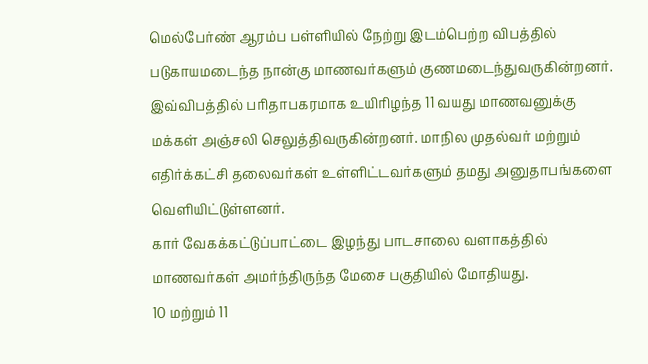மெல்பேர்ண் ஆரம்ப பள்ளியில் நேற்று இடம்பெற்ற விபத்தில் படுகாயமடைந்த நான்கு மாணவர்களும் குணமடைந்துவருகின்றனர்.
இவ்விபத்தில் பரிதாபகரமாக உயிரிழந்த 11 வயது மாணவனுக்கு மக்கள் அஞ்சலி செலுத்திவருகின்றனர். மாநில முதல்வர் மற்றும் எதிர்க்கட்சி தலைவர்கள் உள்ளிட்டவர்களும் தமது அனுதாபங்களை வெளியிட்டுள்ளனர்.
கார் வேகக்கட்டுப்பாட்டை இழந்து பாடசாலை வளாகத்தில் மாணவர்கள் அமர்ந்திருந்த மேசை பகுதியில் மோதியது.
10 மற்றும் 11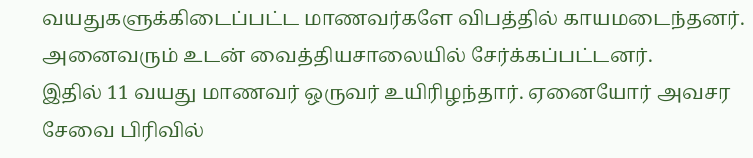வயதுகளுக்கிடைப்பட்ட மாணவர்களே விபத்தில் காயமடைந்தனர். அனைவரும் உடன் வைத்தியசாலையில் சேர்க்கப்பட்டனர்.
இதில் 11 வயது மாணவர் ஒருவர் உயிரிழந்தார். ஏனையோர் அவசர சேவை பிரிவில்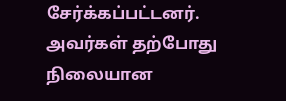சேர்க்கப்பட்டனர். அவர்கள் தற்போது நிலையான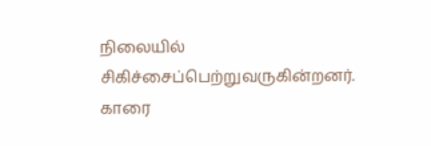நிலையில் சிகிச்சைப்பெற்றுவருகின்றனர்.
காரை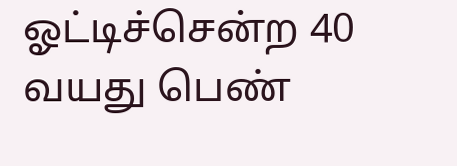ஓட்டிச்சென்ற 40 வயது பெண்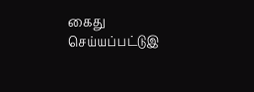கைது செய்யப்பட்டுஇ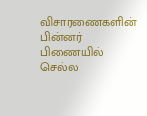விசாரணைகளின் பின்னர் பிணையில் செல்ல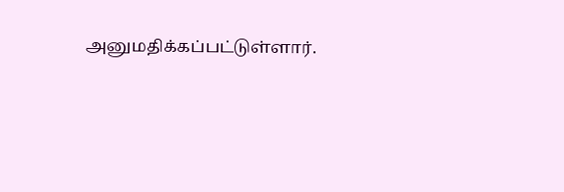அனுமதிக்கப்பட்டுள்ளார்.